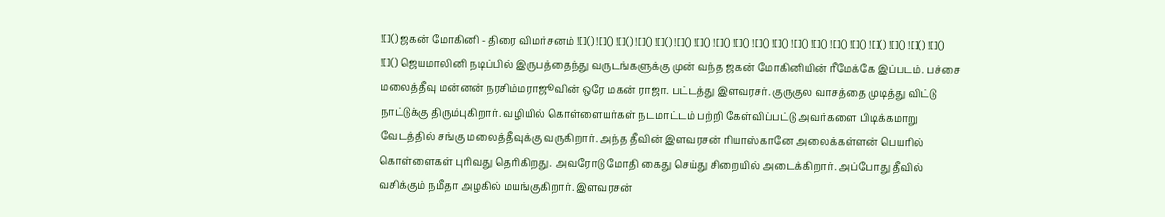![]() ஜகன் மோகினி - திரை விமர்சனம் ![]() ![]() ![]() ![]() ![]() ![]() ![]() ![]() ![]() ![]() ![]() ![]() ![]() ![]() ![]() ![]() ![]() ![]() ![]() ![]() ஜெயமாலினி நடிப்பில் இருபத்தைந்து வருடங்களுக்கு முன் வந்த ஜகன் மோகினியின் ரீமேக்கே இப்படம். பச்சை மலைத்தீவு மன்னன் நரசிம்மராஜூவின் ஒரே மகன் ராஜா. பட்டத்து இளவரசர். குருகுல வாசத்தை முடித்து விட்டு நாட்டுக்கு திரும்புகிறார். வழியில் கொள்ளையர்கள் நடமாட்டம் பற்றி கேள்விப்பட்டு அவர்களை பிடிக்கமாறு வேடத்தில் சங்கு மலைத்தீவுக்கு வருகிறார். அந்த தீவின் இளவரசன் ரியாஸ்கானே அலைக்கள்ளன் பெயரில் கொள்ளைகள் புரிவது தெரிகிறது. அவரோடு மோதி கைது செய்து சிறையில் அடைக்கிறார். அப்போது தீவில் வசிக்கும் நமீதா அழகில் மயங்குகிறார். இளவரசன்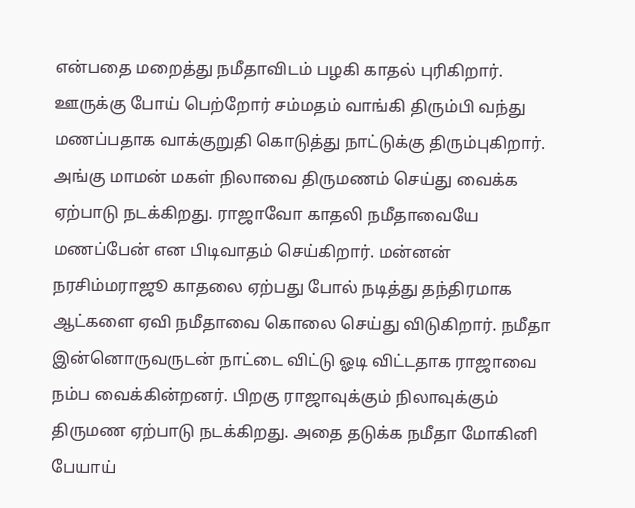என்பதை மறைத்து நமீதாவிடம் பழகி காதல் புரிகிறார். ஊருக்கு போய் பெற்றோர் சம்மதம் வாங்கி திரும்பி வந்து மணப்பதாக வாக்குறுதி கொடுத்து நாட்டுக்கு திரும்புகிறார். அங்கு மாமன் மகள் நிலாவை திருமணம் செய்து வைக்க ஏற்பாடு நடக்கிறது. ராஜாவோ காதலி நமீதாவையே மணப்பேன் என பிடிவாதம் செய்கிறார். மன்னன் நரசிம்மராஜூ காதலை ஏற்பது போல் நடித்து தந்திரமாக ஆட்களை ஏவி நமீதாவை கொலை செய்து விடுகிறார். நமீதா இன்னொருவருடன் நாட்டை விட்டு ஓடி விட்டதாக ராஜாவை நம்ப வைக்கின்றனர். பிறகு ராஜாவுக்கும் நிலாவுக்கும் திருமண ஏற்பாடு நடக்கிறது. அதை தடுக்க நமீதா மோகினி பேயாய்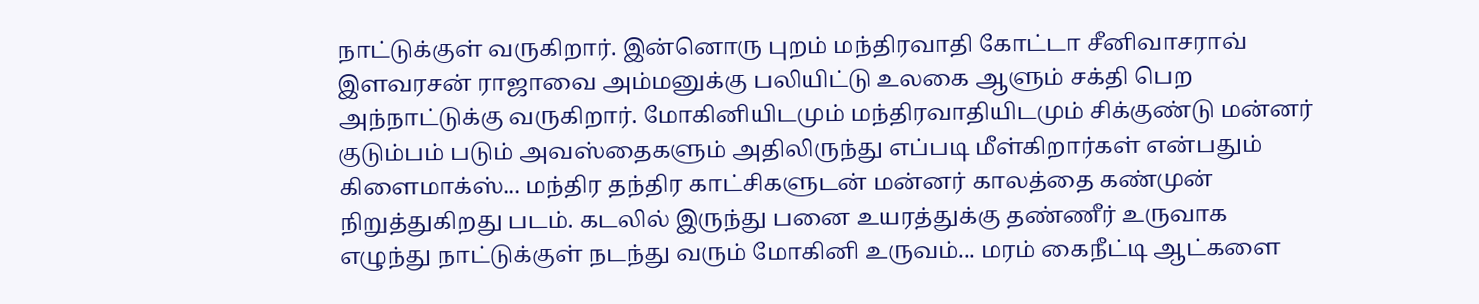நாட்டுக்குள் வருகிறார். இன்னொரு புறம் மந்திரவாதி கோட்டா சீனிவாசராவ் இளவரசன் ராஜாவை அம்மனுக்கு பலியிட்டு உலகை ஆளும் சக்தி பெற அந்நாட்டுக்கு வருகிறார். மோகினியிடமும் மந்திரவாதியிடமும் சிக்குண்டு மன்னர் குடும்பம் படும் அவஸ்தைகளும் அதிலிருந்து எப்படி மீள்கிறார்கள் என்பதும் கிளைமாக்ஸ்... மந்திர தந்திர காட்சிகளுடன் மன்னர் காலத்தை கண்முன் நிறுத்துகிறது படம். கடலில் இருந்து பனை உயரத்துக்கு தண்ணீர் உருவாக எழுந்து நாட்டுக்குள் நடந்து வரும் மோகினி உருவம்... மரம் கைநீட்டி ஆட்களை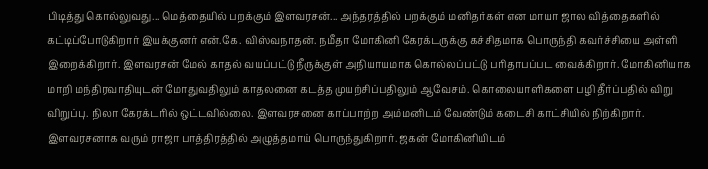பிடித்து கொல்லுவது... மெத்தையில் பறக்கும் இளவரசன்... அந்தரத்தில் பறக்கும் மனிதர்கள் என மாயா ஜால வித்தைகளில் கட்டிப்போடுகிறார் இயக்குனர் என்.கே. விஸ்வநாதன். நமீதா மோகினி கேரக்டருக்கு கச்சிதமாக பொருந்தி கவர்ச்சியை அள்ளி இறைக்கிறார். இளவரசன் மேல் காதல் வயப்பட்டு நீருக்குள் அநியாயமாக கொல்லப்பட்டு பரிதாபப்பட வைக்கிறார். மோகினியாக மாறி மந்திரவாதியுடன் மோதுவதிலும் காதலனை கடத்த முயற்சிப்பதிலும் ஆவேசம். கொலையாளிகளை பழி தீர்ப்பதில் விறு விறுப்பு. நிலா கேரக்டரில் ஒட்டவில்லை. இளவரசனை காப்பாற்ற அம்மனிடம் வேண்டும் கடைசி காட்சியில் நிற்கிறார். இளவரசனாக வரும் ராஜா பாத்திரத்தில் அழுத்தமாய் பொருந்துகிறார். ஜகன் மோகினியிடம்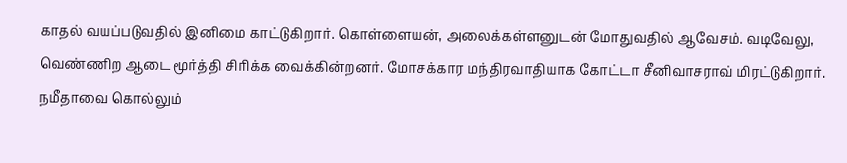காதல் வயப்படுவதில் இனிமை காட்டுகிறார். கொள்ளையன், அலைக்கள்ளனுடன் மோதுவதில் ஆவேசம். வடிவேலு, வெண்ணிற ஆடை மூர்த்தி சிரிக்க வைக்கின்றனர். மோசக்கார மந்திரவாதியாக கோட்டா சீனிவாசராவ் மிரட்டுகிறார். நமீதாவை கொல்லும்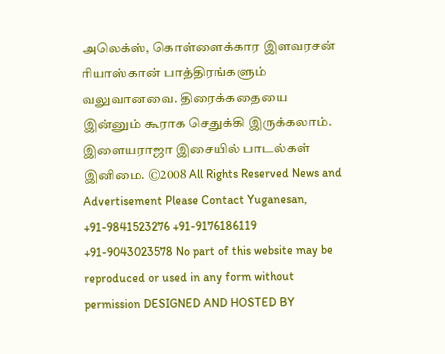அலெக்ஸ், கொள்ளைக்கார இளவரசன் ரியாஸ்கான் பாத்திரங்களும் வலுவானவை. திரைக்கதையை இன்னும் கூராக செதுக்கி இருக்கலாம். இளையராஜா இசையில் பாடல்கள் இனிமை. ©2008 All Rights Reserved News and Advertisement Please Contact Yuganesan, +91-9841523276 +91-9176186119 +91-9043023578 No part of this website may be reproduced or used in any form without permission DESIGNED AND HOSTED BY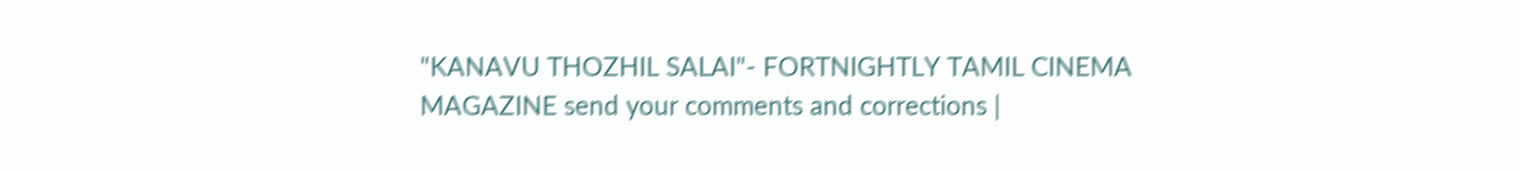"KANAVU THOZHIL SALAI"- FORTNIGHTLY TAMIL CINEMA MAGAZINE send your comments and corrections |